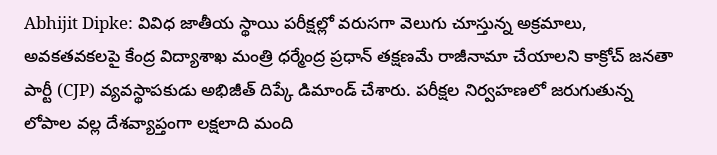Abhijit Dipke: వివిధ జాతీయ స్థాయి పరీక్షల్లో వరుసగా వెలుగు చూస్తున్న అక్రమాలు, అవకతవకలపై కేంద్ర విద్యాశాఖ మంత్రి ధర్మేంద్ర ప్రధాన్ తక్షణమే రాజీనామా చేయాలని కాక్రోచ్ జనతా పార్టీ (CJP) వ్యవస్థాపకుడు అభిజీత్ దిప్కే డిమాండ్ చేశారు. పరీక్షల నిర్వహణలో జరుగుతున్న లోపాల వల్ల దేశవ్యాప్తంగా లక్షలాది మంది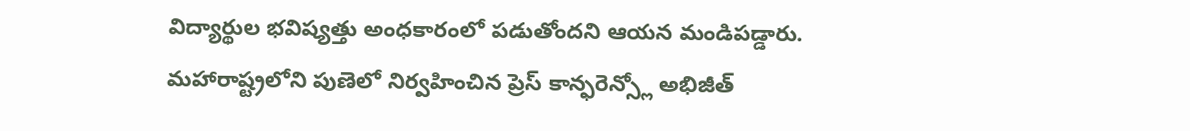విద్యార్థుల భవిష్యత్తు అంధకారంలో పడుతోందని ఆయన మండిపడ్డారు. మహారాష్ట్రలోని పుణెలో నిర్వహించిన ప్రెస్ కాన్ఫరెన్స్లో అభిజీత్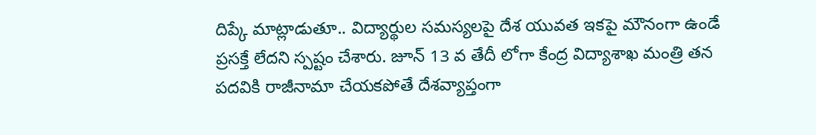దిప్కే మాట్లాడుతూ.. విద్యార్థుల సమస్యలపై దేశ యువత ఇకపై మౌనంగా ఉండే ప్రసక్తే లేదని స్పష్టం చేశారు. జూన్ 13 వ తేదీ లోగా కేంద్ర విద్యాశాఖ మంత్రి తన పదవికి రాజీనామా చేయకపోతే దేశవ్యాప్తంగా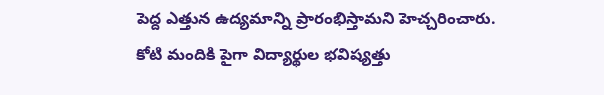పెద్ద ఎత్తున ఉద్యమాన్ని ప్రారంభిస్తామని హెచ్చరించారు.
కోటి మందికి పైగా విద్యార్థుల భవిష్యత్తు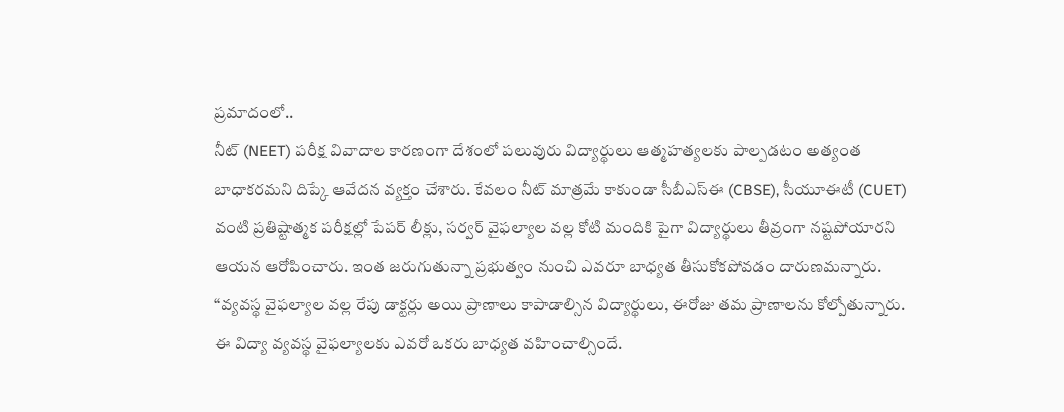ప్రమాదంలో..
నీట్ (NEET) పరీక్ష వివాదాల కారణంగా దేశంలో పలువురు విద్యార్థులు ఆత్మహత్యలకు పాల్పడటం అత్యంత బాధాకరమని దిప్కే ఆవేదన వ్యక్తం చేశారు. కేవలం నీట్ మాత్రమే కాకుండా సీబీఎస్ఈ (CBSE), సీయూఈటీ (CUET) వంటి ప్రతిష్టాత్మక పరీక్షల్లో పేపర్ లీక్లు, సర్వర్ వైఫల్యాల వల్ల కోటి మందికి పైగా విద్యార్థులు తీవ్రంగా నష్టపోయారని ఆయన ఆరోపించారు. ఇంత జరుగుతున్నా ప్రభుత్వం నుంచి ఎవరూ బాధ్యత తీసుకోకపోవడం దారుణమన్నారు. “వ్యవస్థ వైఫల్యాల వల్ల రేపు డాక్టర్లు అయి ప్రాణాలు కాపాడాల్సిన విద్యార్థులు, ఈరోజు తమ ప్రాణాలను కోల్పోతున్నారు. ఈ విద్యా వ్యవస్థ వైఫల్యాలకు ఎవరో ఒకరు బాధ్యత వహించాల్సిందే.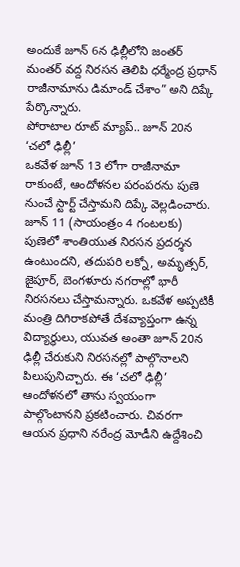అందుకే జూన్ 6న ఢిల్లీలోని జంతర్ మంతర్ వద్ద నిరసన తెలిపి ధర్మేంద్ర ప్రధాన్ రాజీనామాను డిమాండ్ చేశాం” అని దిప్కే పేర్కొన్నారు.
పోరాటాల రూట్ మ్యాప్.. జూన్ 20న ‘చలో ఢిల్లీ’
ఒకవేళ జూన్ 13 లోగా రాజీనామా రాకుంటే, ఆందోళనల పరంపరను పుణె నుంచే స్టార్ట్ చేస్తామని దిప్కే వెల్లడించారు. జూన్ 11 (సాయంత్రం 4 గంటలకు) పుణెలో శాంతియుత నిరసన ప్రదర్శన ఉంటుందని, తదుపరి లక్నో, అమృత్సర్, జైపూర్, బెంగళూరు నగరాల్లో భారీ నిరసనలు చేస్తామన్నారు. ఒకవేళ అప్పటికీ మంత్రి దిగిరాకపోతే దేశవ్యాప్తంగా ఉన్న విద్యార్థులు, యువత అంతా జూన్ 20న ఢిల్లీ చేరుకుని నిరసనల్లో పాల్గొనాలని పిలుపునిచ్చారు. ఈ ‘చలో ఢిల్లీ’ ఆందోళనలో తాను స్వయంగా పాల్గొంటానని ప్రకటించారు. చివరగా ఆయన ప్రధాని నరేంద్ర మోడీని ఉద్దేశించి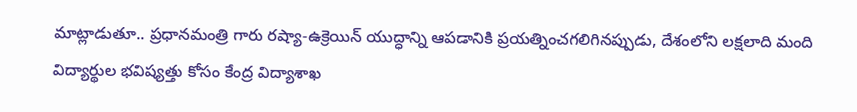మాట్లాడుతూ.. ప్రధానమంత్రి గారు రష్యా-ఉక్రెయిన్ యుద్ధాన్ని ఆపడానికి ప్రయత్నించగలిగినప్పుడు, దేశంలోని లక్షలాది మంది విద్యార్థుల భవిష్యత్తు కోసం కేంద్ర విద్యాశాఖ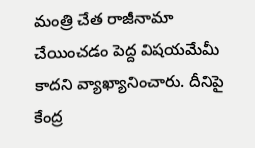మంత్రి చేత రాజీనామా చేయించడం పెద్ద విషయమేమీ కాదని వ్యాఖ్యానించారు. దీనిపై కేంద్ర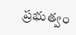ప్రభుత్వం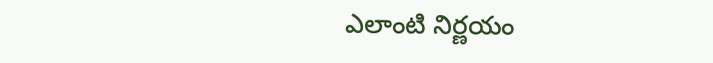ఎలాంటి నిర్ణయం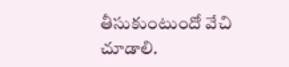తీసుకుంటుందో వేచి చూడాలి.